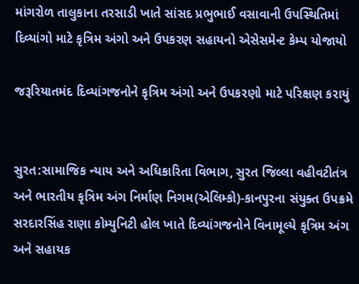માંગરોળ તાલુકાના તરસાડી ખાતે સાંસદ પ્રભુભાઈ વસાવાની ઉપસ્થિતિમાં દિવ્યાંગો માટે કૃત્રિમ અંગો અને ઉપકરણ સહાયનો એસેસમેન્ટ કેમ્પ યોજાયો

જરૂરિયાતમંદ દિવ્યાંગજનોને કૃત્રિમ અંગો અને ઉપકરણો માટે પરિક્ષણ કરાયું


સુરત:સામાજિક ન્યાય અને અધિકારિતા વિભાગ, સુરત જિલ્લા વહીવટીતંત્ર અને ભારતીય કૃત્રિમ અંગ નિર્માણ નિગમ(એલિમ્કો)-કાનપુરના સંયુક્ત ઉપક્રમે સરદારસિંહ રાણા કોમ્યુનિટી હોલ ખાતે દિવ્યાંગજનોને વિનામૂલ્યે કૃત્રિમ અંગ અને સહાયક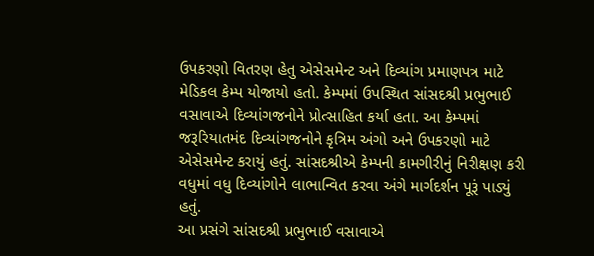ઉપકરણો વિતરણ હેતુ એસેસમેન્ટ અને દિવ્યાંગ પ્રમાણપત્ર માટે મેડિકલ કેમ્પ યોજાયો હતો. કેમ્પમાં ઉપસ્થિત સાંસદશ્રી પ્રભુભાઈ વસાવાએ દિવ્યાંગજનોને પ્રોત્સાહિત કર્યા હતા. આ કેમ્પમાં જરૂરિયાતમંદ દિવ્યાંગજનોને કૃત્રિમ અંગો અને ઉપકરણો માટે એસેસમેન્ટ કરાયું હતું. સાંસદશ્રીએ કેમ્પની કામગીરીનું નિરીક્ષણ કરી વધુમાં વધુ દિવ્યાંગોને લાભાન્વિત કરવા અંગે માર્ગદર્શન પૂરૂં પાડ્યું હતું.
આ પ્રસંગે સાંસદશ્રી પ્રભુભાઈ વસાવાએ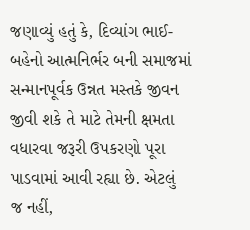જણાવ્યું હતું કે, દિવ્યાંગ ભાઈ-બહેનો આત્મનિર્ભર બની સમાજમાં સન્માનપૂર્વક ઉન્નત મસ્તકે જીવન જીવી શકે તે માટે તેમની ક્ષમતા વધારવા જરૂરી ઉપકરણો પૂરા પાડવામાં આવી રહ્યા છે. એટલું જ નહીં,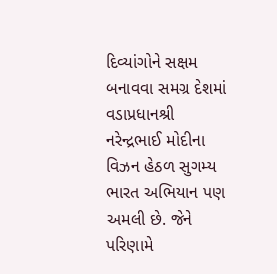દિવ્યાંગોને સક્ષમ બનાવવા સમગ્ર દેશમાં વડાપ્રધાનશ્રી નરેન્દ્રભાઈ મોદીના વિઝન હેઠળ સુગમ્ય ભારત અભિયાન પણ અમલી છે. જેને પરિણામે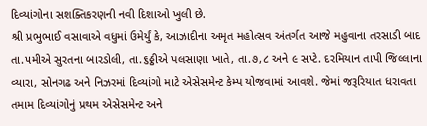દિવ્યાંગોના સશક્તિકરણની નવી દિશાઓ ખુલી છે.
શ્રી પ્રભુભાઈ વસાવાએ વધુમાં ઉમેર્યું કે, આઝાદીના અમૃત મહોત્સવ અંતર્ગત આજે મહુવાના તરસાડી બાદ તા.૫મીએ સુરતના બારડોલી, તા.૬ઠ્ઠીએ પલસાણા ખાતે, તા.૭,૮ અને ૯ સપ્ટે. દરમિયાન તાપી જિલ્લાના વ્યારા, સોનગઢ અને નિઝરમાં દિવ્યાંગો માટે એસેસમેન્ટ કેમ્પ યોજવામાં આવશે. જેમાં જરૂરિયાત ધરાવતા તમામ દિવ્યાંગોનું પ્રથમ એસેસમેન્ટ અને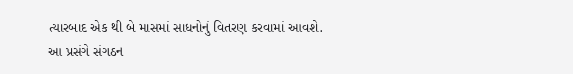ત્યારબાદ એક થી બે માસમાં સાધનોનું વિતરણ કરવામાં આવશે.
આ પ્રસંગે સંગઠન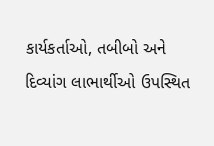કાર્યકર્તાઓ, તબીબો અને દિવ્યાંગ લાભાર્થીઓ ઉપસ્થિત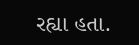રહ્યા હતા.